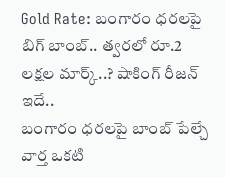Gold Rate: బంగారం ధరలపై బిగ్ బాంబ్.. త్వరలో రూ.2 లక్షల మార్క్..? షాకింగ్ రీజన్ ఇదే..
బంగారం ధరలపై బాంబ్ పేల్చే వార్త ఒకటి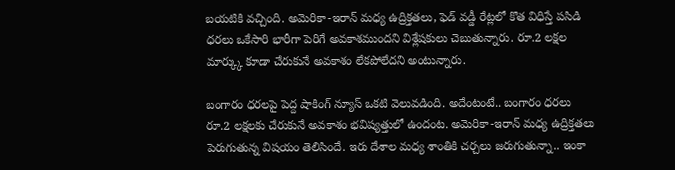బయటికి వచ్చింది. అమెరికా-ఇరాన్ మధ్య ఉద్రిక్తతలు, ఫెడ్ వడ్డీ రేట్లలో కొత విధిస్తే పసిడి ధరలు ఒకేసారి భారీగా పెరిగే అవకాశముందని విశ్లేషకులు చెబుతున్నారు. రూ.2 లక్షల మార్క్కు కూడా చేరుకునే అవకాశం లేకపోలేదని అంటున్నారు.

బంగారం ధరలపై పెద్ద షాకింగ్ న్యూస్ ఒకటి వెలువడింది. అదేంటంటే.. బంగారం ధరలు రూ.2 లక్షలకు చేరుకునే అవకాశం భవిష్యత్తులో ఉందంట. అమెరికా-ఇరాన్ మధ్య ఉద్రిక్తతలు పెరుగుతున్న విషయం తెలిసిందే. ఇరు దేశాల మధ్య శాంతికి చర్చలు జరుగుతున్నా.. ఇంకా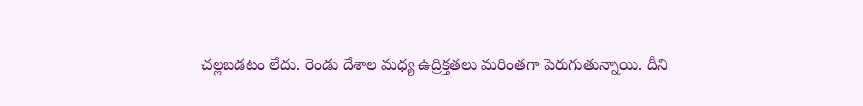చల్లబడటం లేదు. రెండు దేశాల మధ్య ఉద్రిక్తతలు మరింతగా పెరుగుతున్నాయి. దీని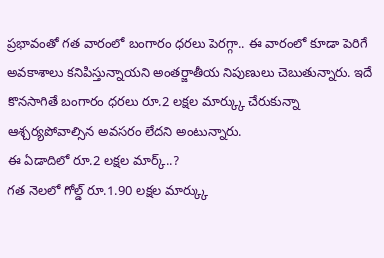ప్రభావంతో గత వారంలో బంగారం ధరలు పెరగ్గా.. ఈ వారంలో కూడా పెరిగే అవకాశాలు కనిపిస్తున్నాయని అంతర్జాతీయ నిపుణులు చెబుతున్నారు. ఇదే కొనసాగితే బంగారం ధరలు రూ.2 లక్షల మార్క్కు చేరుకున్నా ఆశ్చర్యపోవాల్సిన అవసరం లేదని అంటున్నారు.
ఈ ఏడాదిలో రూ.2 లక్షల మార్క్..?
గత నెలలో గోల్డ్ రూ.1.90 లక్షల మార్క్కు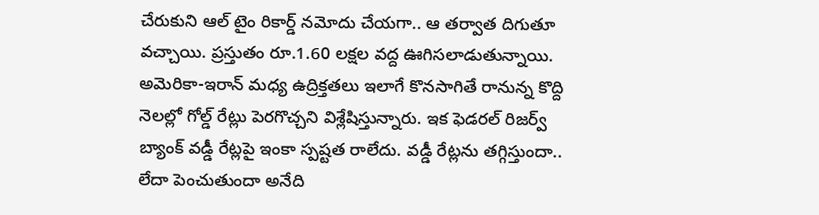చేరుకుని ఆల్ టైం రికార్డ్ నమోదు చేయగా.. ఆ తర్వాత దిగుతూ వచ్చాయి. ప్రస్తుతం రూ.1.60 లక్షల వద్ద ఊగిసలాడుతున్నాయి. అమెరికా-ఇరాన్ మధ్య ఉద్రిక్తతలు ఇలాగే కొనసాగితే రానున్న కొద్ది నెలల్లో గోల్డ్ రేట్లు పెరగొచ్చని విశ్లేషిస్తున్నారు. ఇక ఫెడరల్ రిజర్వ్ బ్యాంక్ వడ్డీ రేట్లపై ఇంకా స్పష్టత రాలేదు. వడ్డీ రేట్లను తగ్గిస్తుందా.. లేదా పెంచుతుందా అనేది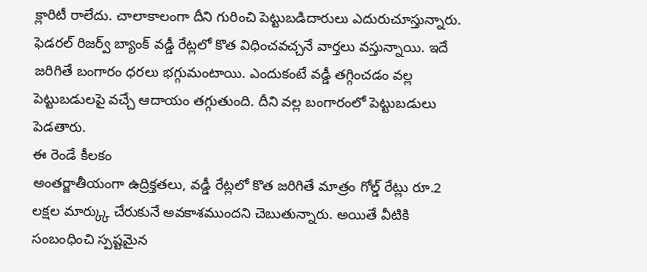క్లారిటీ రాలేదు. చాలాకాలంగా దీని గురించి పెట్టుబడిదారులు ఎదురుచూస్తున్నారు. ఫెడరల్ రిజర్వ్ బ్యాంక్ వడ్డీ రేట్లలో కొత విధించవచ్చనే వార్తలు వస్తున్నాయి. ఇదే జరిగితే బంగారం ధరలు భగ్గుమంటాయి. ఎందుకంటే వడ్డీ తగ్గించడం వల్ల పెట్టుబడులపై వచ్చే ఆదాయం తగ్గుతుంది. దీని వల్ల బంగారంలో పెట్టుబడులు పెడతారు.
ఈ రెండే కీలకం
అంతర్జాతీయంగా ఉద్రిక్తతలు, వడ్డీ రేట్లలో కొత జరిగితే మాత్రం గోల్డ్ రేట్లు రూ.2 లక్షల మార్క్కు చేరుకునే అవకాశముందని చెబుతున్నారు. అయితే వీటికి సంబంధించి స్పష్టమైన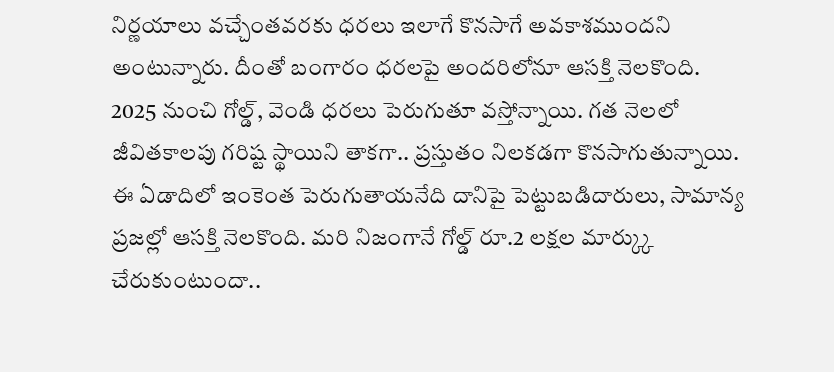నిర్ణయాలు వచ్చేంతవరకు ధరలు ఇలాగే కొనసాగే అవకాశముందని అంటున్నారు. దీంతో బంగారం ధరలపై అందరిలోనూ ఆసక్తి నెలకొంది. 2025 నుంచి గోల్డ్, వెండి ధరలు పెరుగుతూ వస్తోన్నాయి. గత నెలలో జీవితకాలపు గరిష్ట స్థాయిని తాకగా.. ప్రస్తుతం నిలకడగా కొనసాగుతున్నాయి. ఈ ఏడాదిలో ఇంకెంత పెరుగుతాయనేది దానిపై పెట్టుబడిదారులు, సామాన్య ప్రజల్లో ఆసక్తి నెలకొంది. మరి నిజంగానే గోల్డ్ రూ.2 లక్షల మార్క్కు చేరుకుంటుందా..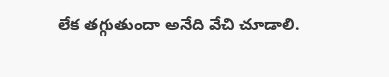లేక తగ్గుతుందా అనేది వేచి చూడాలి.